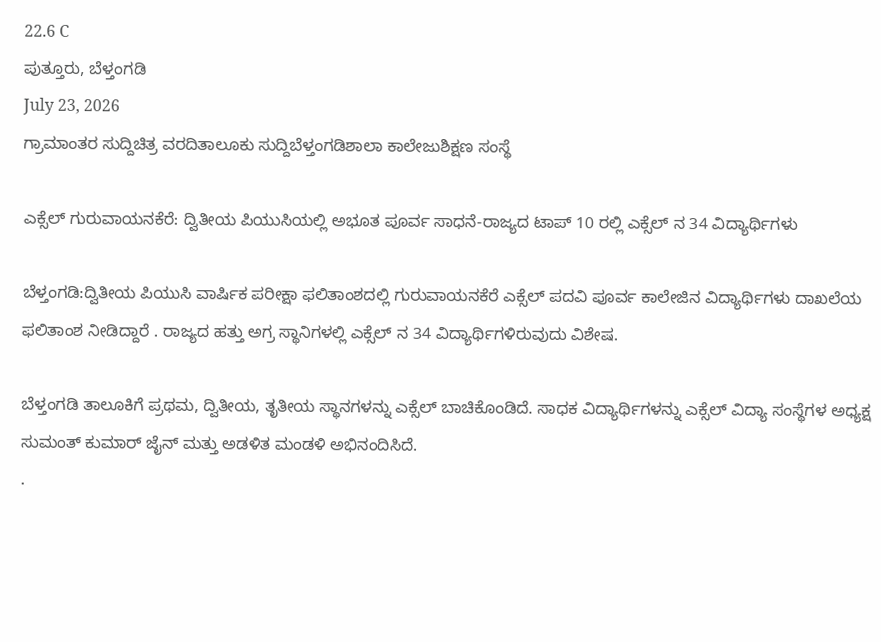22.6 C
ಪುತ್ತೂರು, ಬೆಳ್ತಂಗಡಿ
July 23, 2026
ಗ್ರಾಮಾಂತರ ಸುದ್ದಿಚಿತ್ರ ವರದಿತಾಲೂಕು ಸುದ್ದಿಬೆಳ್ತಂಗಡಿಶಾಲಾ ಕಾಲೇಜುಶಿಕ್ಷಣ ಸಂಸ್ಥೆ

ಎಕ್ಸೆಲ್ ಗುರುವಾಯನಕೆರೆ: ದ್ವಿತೀಯ ಪಿಯುಸಿಯಲ್ಲಿ ಅಭೂತ ಪೂರ್ವ ಸಾಧನೆ-ರಾಜ್ಯದ ಟಾಪ್ 10 ರಲ್ಲಿ ಎಕ್ಸೆಲ್ ನ 34 ವಿದ್ಯಾರ್ಥಿಗಳು

ಬೆಳ್ತಂಗಡಿ:ದ್ವಿತೀಯ ಪಿಯುಸಿ ವಾರ್ಷಿಕ ಪರೀಕ್ಷಾ ಫಲಿತಾಂಶದಲ್ಲಿ ಗುರುವಾಯನಕೆರೆ ಎಕ್ಸೆಲ್ ಪದವಿ ಪೂರ್ವ ಕಾಲೇಜಿನ ವಿದ್ಯಾರ್ಥಿಗಳು ದಾಖಲೆಯ ಫಲಿತಾಂಶ ನೀಡಿದ್ದಾರೆ . ರಾಜ್ಯದ ಹತ್ತು ಅಗ್ರ ಸ್ಥಾನಿಗಳಲ್ಲಿ ಎಕ್ಸೆಲ್ ನ 34 ವಿದ್ಯಾರ್ಥಿಗಳಿರುವುದು ವಿಶೇಷ.

ಬೆಳ್ತಂಗಡಿ ತಾಲೂಕಿಗೆ ಪ್ರಥಮ, ದ್ವಿತೀಯ, ತೃತೀಯ ಸ್ಥಾನಗಳನ್ನು ಎಕ್ಸೆಲ್ ಬಾಚಿಕೊಂಡಿದೆ. ಸಾಧಕ ವಿದ್ಯಾರ್ಥಿಗಳನ್ನು ಎಕ್ಸೆಲ್ ವಿದ್ಯಾ ಸಂಸ್ಥೆಗಳ ಅಧ್ಯಕ್ಷ ಸುಮಂತ್ ಕುಮಾರ್ ಜೈನ್ ಮತ್ತು ಅಡಳಿತ ಮಂಡಳಿ ಅಭಿನಂದಿಸಿದೆ.
.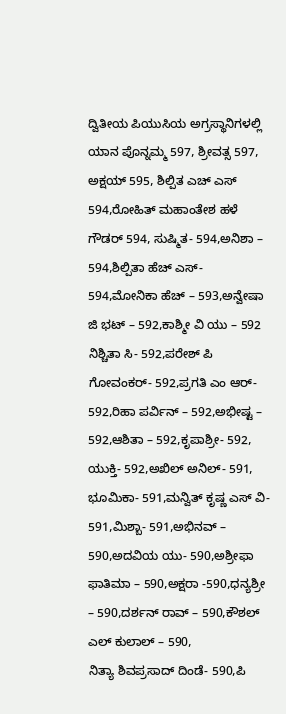ದ್ವಿತೀಯ ಪಿಯುಸಿಯ ಅಗ್ರಸ್ಥಾನಿಗಳಲ್ಲಿ
ಯಾನ ಪೊನ್ನಮ್ಮ 597, ಶ್ರೀವತ್ಸ 597,
ಅಕ್ಷಯ್ 595, ಶಿಲ್ಪಿತ ಎಚ್ ಎಸ್ 594,ರೋಹಿತ್ ಮಹಾಂತೇಶ ಹಳೆ ಗೌಡರ್ 594, ಸುಷ್ಮಿತ- 594,ಅನಿಶಾ – 594,ಶಿಲ್ಪಿತಾ ಹೆಚ್ ಎಸ್- 594,ಮೋನಿಕಾ ಹೆಚ್ – 593,ಅನ್ವೇಷಾ ಜಿ ಭಟ್ – 592,ಕಾಶ್ಮೀ ವಿ ಯು – 592
ನಿಶ್ಚಿತಾ ಸಿ- 592,ಪರೇಶ್ ಪಿ ಗೋವಂಕರ್- 592,ಪ್ರಗತಿ ಎಂ ಆರ್- 592,ರಿಹಾ ಪರ್ವಿನ್ – 592,ಅಭೀಷ್ಟ – 592,ಆಶಿತಾ – 592,ಕೃಪಾಶ್ರೀ- 592,
ಯುಕ್ತಿ- 592,ಅಖಿಲ್ ಅನಿಲ್- 591,
ಭೂಮಿಕಾ- 591,ಮನ್ವಿತ್ ಕೃಷ್ಣ ಎಸ್ ವಿ- 591,ಮಿಶ್ಬಾ- 591,ಅಭಿನವ್ – 590,ಅದವಿಯ ಯು- 590,ಅಶ್ರೀಫಾ ಫಾತಿಮಾ – 590,ಅಕ್ಷರಾ -590,ಧನ್ಯಶ್ರೀ – 590,ದರ್ಶನ್ ರಾವ್ – 590,ಕೌಶಲ್ ಎಲ್ ಕುಲಾಲ್ – 590,
ನಿತ್ಯಾ ಶಿವಪ್ರಸಾದ್ ದಿಂಡೆ- 590,ಪಿ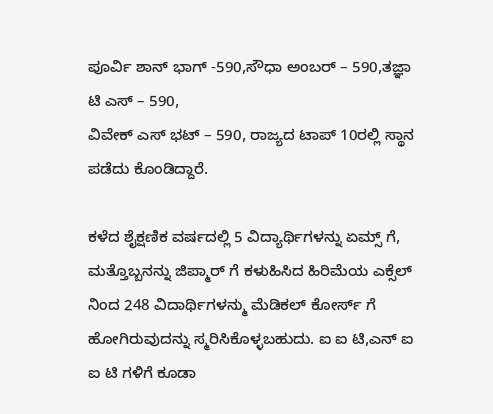ಪೂರ್ವಿ ಶಾನ್ ಭಾಗ್ -590,ಸೌಧಾ ಅಂಬರ್ – 590,ತಜ್ಞಾ ಟಿ ಎಸ್ – 590,
ವಿವೇಕ್ ಎಸ್ ಭಟ್ – 590, ರಾಜ್ಯದ ಟಾಪ್ 10ರಲ್ಲಿ ಸ್ಥಾನ ಪಡೆದು ಕೊಂಡಿದ್ದಾರೆ.

ಕಳೆದ ಶೈಕ್ಷಣಿಕ ವರ್ಷದಲ್ಲಿ 5 ವಿದ್ಯಾರ್ಥಿಗಳನ್ನು ಏಮ್ಸ್ ಗೆ, ಮತ್ತೊಬ್ಬನನ್ನು ಜಿಪ್ಮಾರ್ ಗೆ ಕಳುಹಿಸಿದ ಹಿರಿಮೆಯ ಎಕ್ಸೆಲ್ ನಿಂದ 248 ವಿದಾರ್ಥಿಗಳನ್ಮು ಮೆಡಿಕಲ್ ಕೋರ್ಸ್ ಗೆ ಹೋಗಿರುವುದನ್ನು ಸ್ಮರಿಸಿಕೊಳ್ಳಬಹುದು. ಐ ಐ ಟಿ,ಎನ್ ಐ ಐ ಟಿ ಗಳಿಗೆ ಕೂಡಾ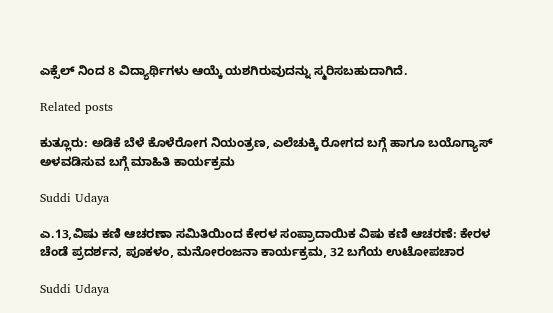ಎಕ್ಸೆಲ್ ನಿಂದ 8 ವಿದ್ಯಾರ್ಥಿಗಳು ಆಯ್ಕೆ ಯಶಗಿರುವುದನ್ನು ಸ್ಮರಿಸಬಹುದಾಗಿದೆ.

Related posts

ಕುತ್ಲೂರು: ಅಡಿಕೆ ಬೆಳೆ ಕೊಳೆರೋಗ ನಿಯಂತ್ರಣ, ಎಲೆಚುಕ್ಕಿ ರೋಗದ ಬಗ್ಗೆ ಹಾಗೂ ಬಯೊಗ್ಯಾಸ್ ಅಳವಡಿಸುವ ಬಗ್ಗೆ ಮಾಹಿತಿ ಕಾರ್ಯಕ್ರಮ

Suddi Udaya

ಎ.13,ವಿಷು ಕಣಿ ಆಚರಣಾ ಸಮಿತಿಯಿಂದ ಕೇರಳ ಸಂಪ್ರಾದಾಯಿಕ ವಿಷು ಕಣಿ ಆಚರಣೆ: ಕೇರಳ ಚೆಂಡೆ ಪ್ರದರ್ಶನ, ಪೂಕಳಂ, ಮನೋರಂಜನಾ ಕಾರ್ಯಕ್ರಮ, 32 ಬಗೆಯ ಉಟೋಪಚಾರ

Suddi Udaya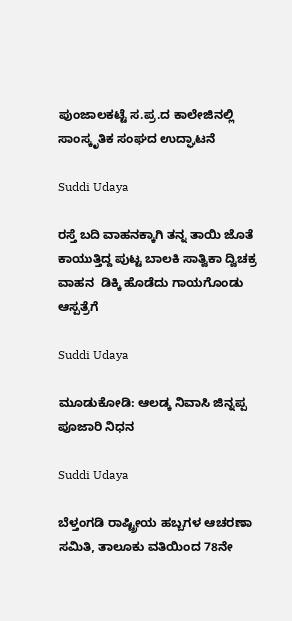ಪುಂಜಾಲಕಟ್ಟೆ ಸ.ಪ್ರ.ದ ಕಾಲೇಜಿನಲ್ಲಿ ಸಾಂಸ್ಕೃತಿಕ ಸಂಘದ ಉದ್ಘಾಟನೆ

Suddi Udaya

ರಸ್ತೆ ಬದಿ ವಾಹನಕ್ಕಾಗಿ ತನ್ನ ತಾಯಿ ಜೊತೆ ಕಾಯುತ್ತಿದ್ದ ಪುಟ್ಟ ಬಾಲಕಿ ಸಾತ್ವಿಕಾ ದ್ವಿಚಕ್ರ ವಾಹನ ‌ ಡಿಕ್ಕಿ ಹೊಡೆದು ಗಾಯಗೊಂಡು ಆಸ್ಪತ್ರೆಗೆ

Suddi Udaya

ಮೂಡುಕೋಡಿ: ಆಲಡ್ಕ ನಿವಾಸಿ ಜಿನ್ನಪ್ಪ ಪೂಜಾರಿ ನಿಧನ

Suddi Udaya

ಬೆಳ್ತಂಗಡಿ ರಾಷ್ಟ್ರೀಯ ಹಬ್ಬಗಳ ಆಚರಣಾ ಸಮಿತಿ, ತಾಲೂಕು ವತಿಯಿಂದ 78ನೇ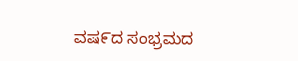ವಷ೯ದ ಸಂಭ್ರಮದ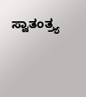ಸ್ವಾತಂತ್ರ್ಯ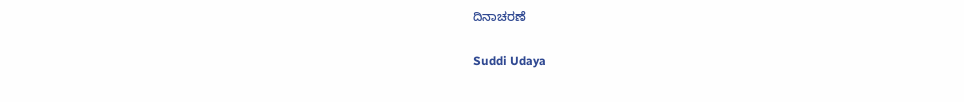ದಿನಾಚರಣೆ

Suddi Udaya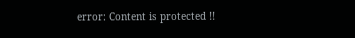error: Content is protected !!